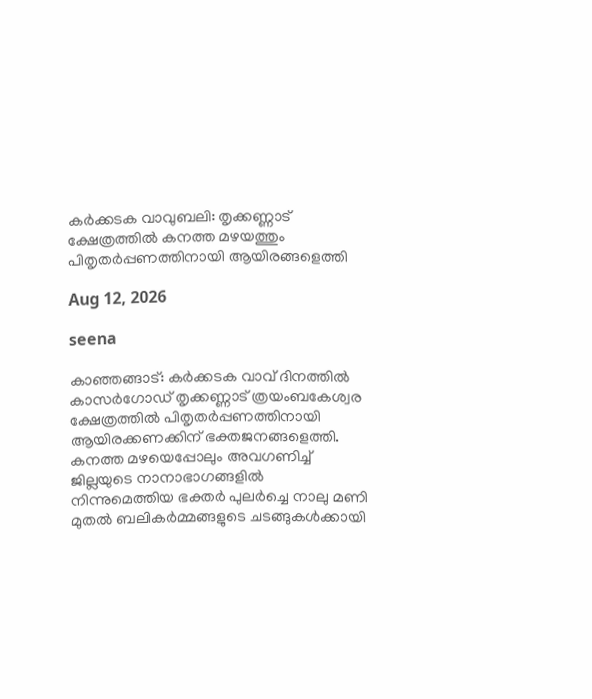കർക്കടക വാവുബലി: തൃക്കണ്ണാട് ക്ഷേത്രത്തിൽ കനത്ത മഴയത്തും പിതൃതർപ്പണത്തിനായി ആയിരങ്ങളെത്തി

Aug 12, 2026

seena

കാഞ്ഞങ്ങാട്: കർക്കടക വാവ് ദിനത്തിൽ കാസർഗോഡ് തൃക്കണ്ണാട് ത്രയംബകേശ്വര ക്ഷേത്രത്തിൽ പിതൃതർപ്പണത്തിനായി ആയിരക്കണക്കിന് ഭക്തജനങ്ങളെത്തി. കനത്ത മഴയെപ്പോലും അവഗണിച്ച് ജില്ലയുടെ നാനാഭാഗങ്ങളിൽ നിന്നുമെത്തിയ ഭക്തർ പുലർച്ചെ നാലു മണി മുതൽ ബലികർമ്മങ്ങളുടെ ചടങ്ങുകൾക്കായി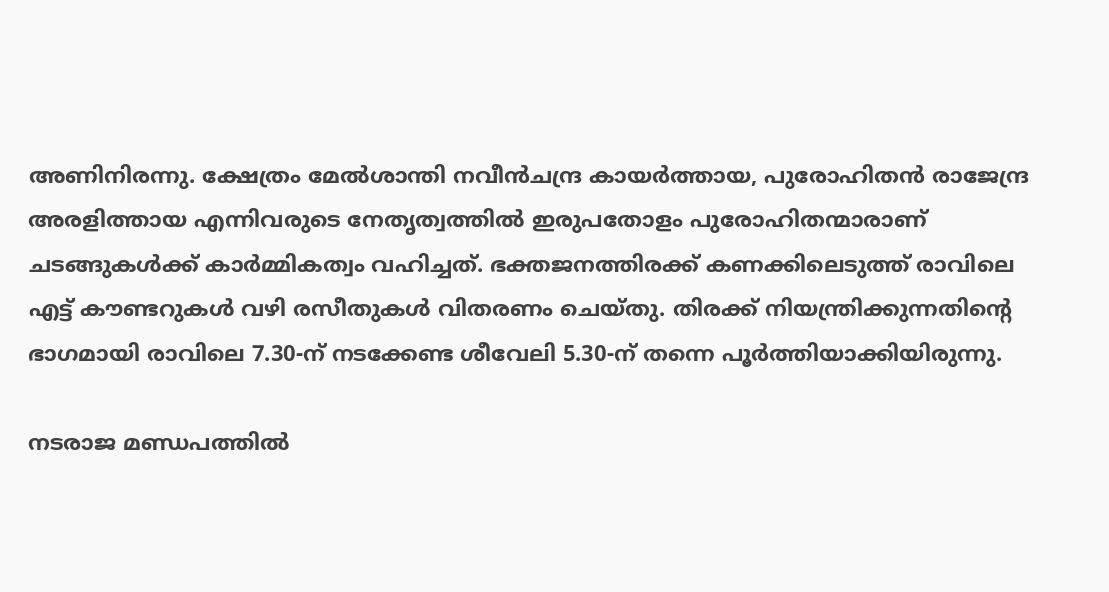അണിനിരന്നു. ക്ഷേത്രം മേൽശാന്തി നവീൻചന്ദ്ര കായർത്തായ, പുരോഹിതൻ രാജേന്ദ്ര അരളിത്തായ എന്നിവരുടെ നേതൃത്വത്തിൽ ഇരുപതോളം പുരോഹിതന്മാരാണ് ചടങ്ങുകൾക്ക് കാർമ്മികത്വം വഹിച്ചത്. ഭക്തജനത്തിരക്ക് കണക്കിലെടുത്ത് രാവിലെ എട്ട് കൗണ്ടറുകൾ വഴി രസീതുകൾ വിതരണം ചെയ്തു. തിരക്ക് നിയന്ത്രിക്കുന്നതിന്റെ ഭാഗമായി രാവിലെ 7.30-ന് നടക്കേണ്ട ശീവേലി 5.30-ന് തന്നെ പൂർത്തിയാക്കിയിരുന്നു.

നടരാജ മണ്ഡപത്തിൽ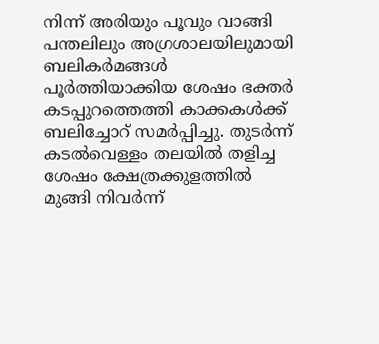നിന്ന് അരിയും പൂവും വാങ്ങി പന്തലിലും അഗ്രശാലയിലുമായി ബലികർമങ്ങൾ പൂർത്തിയാക്കിയ ശേഷം ഭക്തർ കടപ്പുറത്തെത്തി കാക്കകൾക്ക് ബലിച്ചോറ് സമർപ്പിച്ചു. തുടർന്ന് കടൽവെള്ളം തലയിൽ തളിച്ച ശേഷം ക്ഷേത്രക്കുളത്തിൽ മുങ്ങി നിവർന്ന്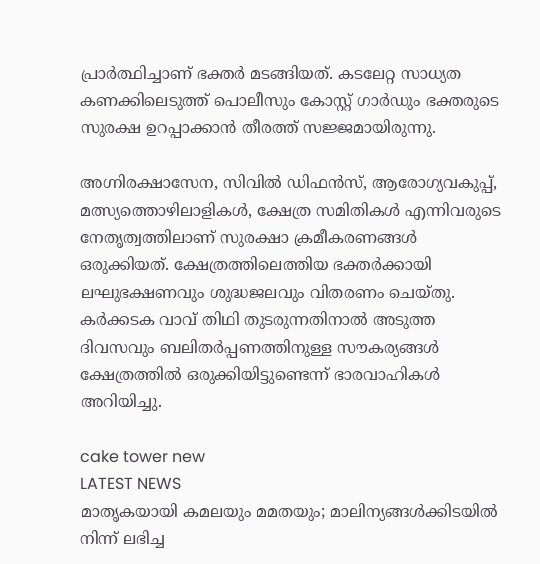പ്രാർത്ഥിച്ചാണ് ഭക്തർ മടങ്ങിയത്. കടലേറ്റ സാധ്യത കണക്കിലെടുത്ത് പൊലീസും കോസ്റ്റ് ഗാർഡും ഭക്തരുടെ സുരക്ഷ ഉറപ്പാക്കാൻ തീരത്ത് സജ്ജമായിരുന്നു.

അഗ്നിരക്ഷാസേന, സിവിൽ ഡിഫൻസ്, ആരോഗ്യവകുപ്പ്, മത്സ്യത്തൊഴിലാളികൾ, ക്ഷേത്ര സമിതികൾ എന്നിവരുടെ നേതൃത്വത്തിലാണ് സുരക്ഷാ ക്രമീകരണങ്ങൾ ഒരുക്കിയത്. ക്ഷേത്രത്തിലെത്തിയ ഭക്തർക്കായി ലഘുഭക്ഷണവും ശുദ്ധജലവും വിതരണം ചെയ്തു. കർക്കടക വാവ് തിഥി തുടരുന്നതിനാൽ അടുത്ത ദിവസവും ബലിതർപ്പണത്തിനുള്ള സൗകര്യങ്ങൾ ക്ഷേത്രത്തിൽ ഒരുക്കിയിട്ടുണ്ടെന്ന് ഭാരവാഹികൾ അറിയിച്ചു.

cake tower new
LATEST NEWS
മാതൃകയായി കമലയും മമതയും; മാലിന്യങ്ങൾക്കിടയിൽ നിന്ന് ലഭിച്ച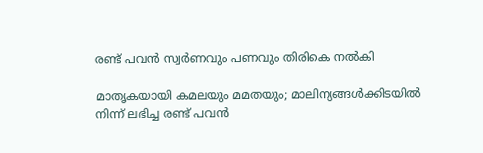രണ്ട് പവൻ സ്വർണവും പണവും തിരികെ നൽകി

മാതൃകയായി കമലയും മമതയും; മാലിന്യങ്ങൾക്കിടയിൽ നിന്ന് ലഭിച്ച രണ്ട് പവൻ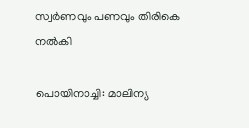സ്വർണവും പണവും തിരികെ നൽകി

പൊയിനാച്ചി: മാലിന്യ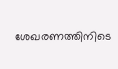ശേഖരണത്തിനിടെ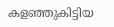കളഞ്ഞുകിട്ടിയ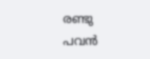രണ്ടു പവൻ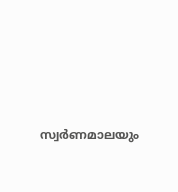സ്വർണമാലയും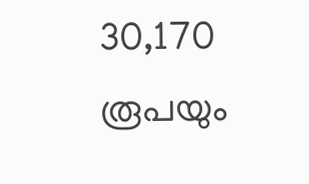30,170 രൂപയും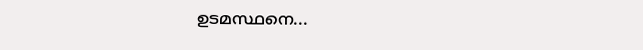ഉടമസ്ഥനെ...